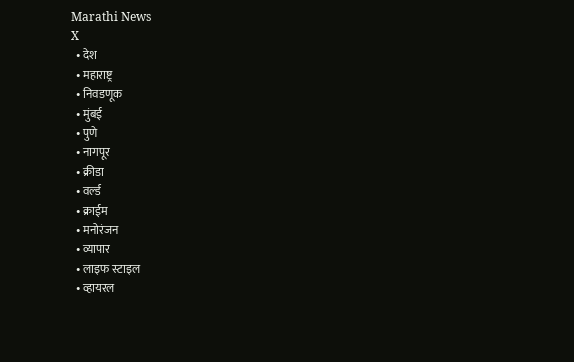Marathi News
X
  • देश
  • महाराष्ट्र
  • निवडणूक
  • मुंबई
  • पुणे
  • नागपूर
  • क्रीडा
  • वर्ल्ड
  • क्राईम
  • मनोरंजन
  • व्यापार
  • लाइफ स्टाइल
  • व्हायरल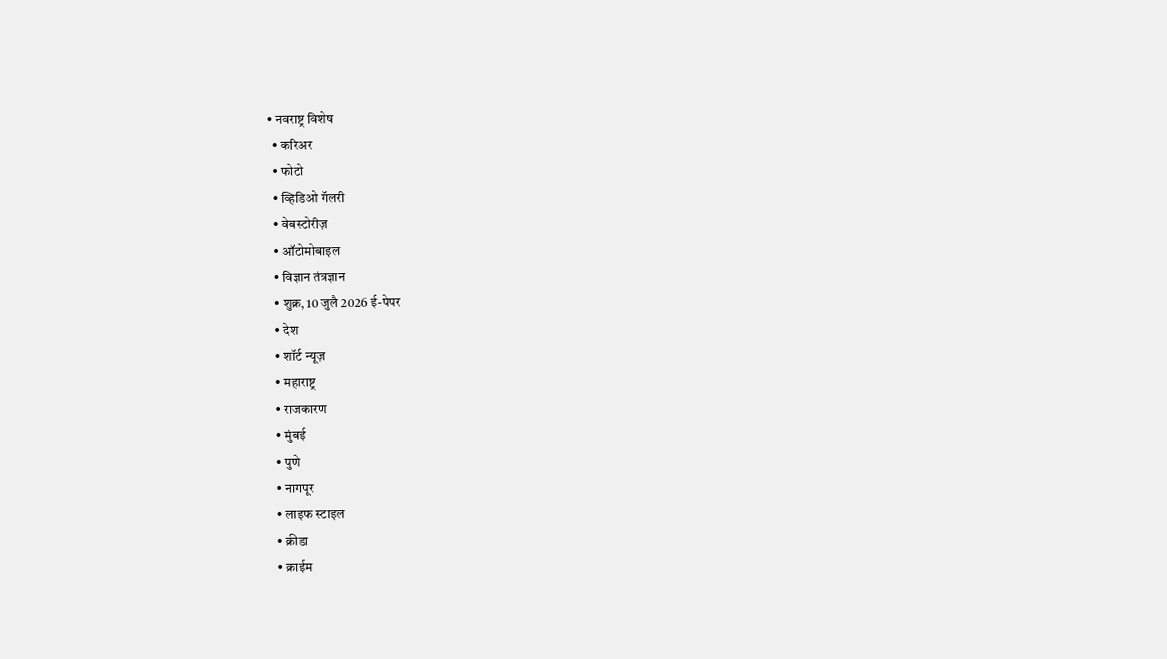• नवराष्ट्र विशेष
  • करिअर
  • फोटो
  • व्हिडिओ गॅलरी
  • वेबस्टोरीज़
  • ऑटोमोबाइल
  • विज्ञान तंत्रज्ञान
  • शुक्र, 10 जुलै 2026 ई-पेपर
  • देश
  • शॉर्ट न्यूज़
  • महाराष्ट्र
  • राजकारण
  • मुंबई
  • पुणे
  • नागपूर
  • लाइफ स्टाइल
  • क्रीडा
  • क्राईम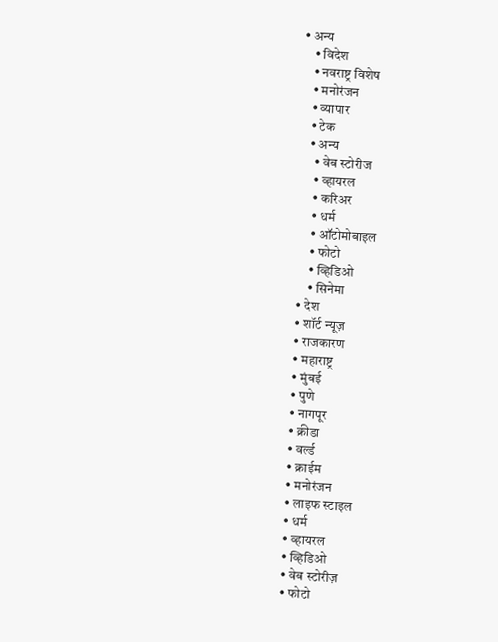• अन्य
    • विदेश
    • नवराष्ट्र विशेष
    • मनोरंजन
    • व्यापार
    • टेक
    • अन्य
      • वेब स्टोरीज
      • व्हायरल
      • करिअर
      • धर्म
      • ऑटोमोबाइल
      • फोटो
      • व्हिडिओ
      • सिनेमा
  • देश
  • शॉर्ट न्यूज़
  • राजकारण
  • महाराष्ट्र
  • मुंबई
  • पुणे
  • नागपूर
  • क्रीडा
  • वर्ल्ड
  • क्राईम
  • मनोरंजन
  • लाइफ स्टाइल
  • धर्म
  • व्हायरल
  • व्हिडिओ
  • वेब स्टोरीज़
  • फोटो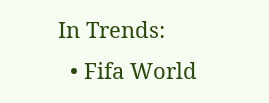In Trends:
  • Fifa World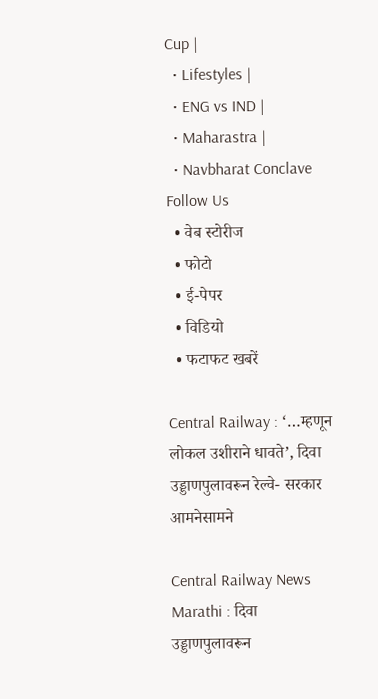Cup |
  • Lifestyles |
  • ENG vs IND |
  • Maharastra |
  • Navbharat Conclave
Follow Us
  • वेब स्टोरीज
  • फोटो
  • ई-पेपर
  • विडियो
  • फटाफट खबरें

Central Railway : ‘…म्हणून लोकल उशीराने धावते’, दिवा उड्डाणपुलावरून रेल्वे- सरकार आमनेसामने

Central Railway News Marathi : दिवा उड्डाणपुलावरून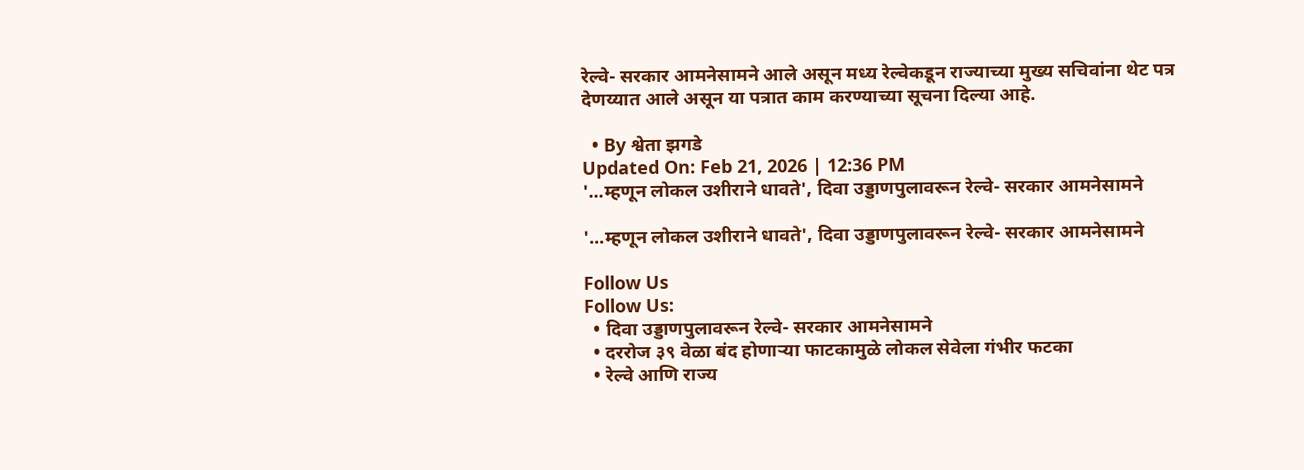रेल्वे- सरकार आमनेसामने आले असून मध्य रेल्वेकडून राज्याच्या मुख्य सचिवांना थेट पत्र देणय्यात आले असून या पत्रात काम करण्याच्या सूचना दिल्या आहे.

  • By श्वेता झगडे
Updated On: Feb 21, 2026 | 12:36 PM
'...म्हणून लोकल उशीराने धावते', दिवा उड्डाणपुलावरून रेल्वे- सरकार आमनेसामने

'...म्हणून लोकल उशीराने धावते', दिवा उड्डाणपुलावरून रेल्वे- सरकार आमनेसामने

Follow Us
Follow Us:
  • दिवा उड्डाणपुलावरून रेल्वे- सरकार आमनेसामने
  • दररोज ३९ वेळा बंद होणाऱ्या फाटकामुळे लोकल सेवेला गंभीर फटका
  • रेल्वे आणि राज्य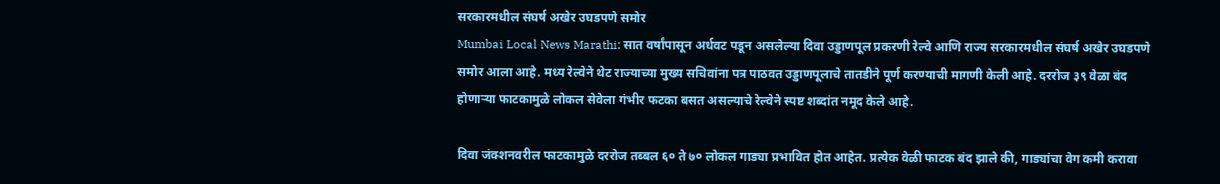सरकारमधील संघर्ष अखेर उघडपणे समोर
Mumbai Local News Marathi: सात वर्षांपासून अर्धवट पडून असलेल्या दिवा उड्डाणपूल प्रकरणी रेल्वे आणि राज्य सरकारमधील संघर्ष अखेर उघडपणे समोर आला आहे. मध्य रेल्वेने थेट राज्याच्या मुख्य सचिवांना पत्र पाठवत उड्डाणपूलाचे तातडीने पूर्ण करण्याची मागणी केली आहे. दररोज ३९ वेळा बंद होणाऱ्या फाटकामुळे लोकल सेवेला गंभीर फटका बसत असल्याचे रेल्वेने स्पष्ट शब्दांत नमूद केले आहे.

दिवा जंक्शनवरील फाटकामुळे दररोज तब्बल ६० ते ७० लोकल गाड्या प्रभावित होत आहेत. प्रत्येक वेळी फाटक बंद झाले की, गाड्यांचा वेग कमी करावा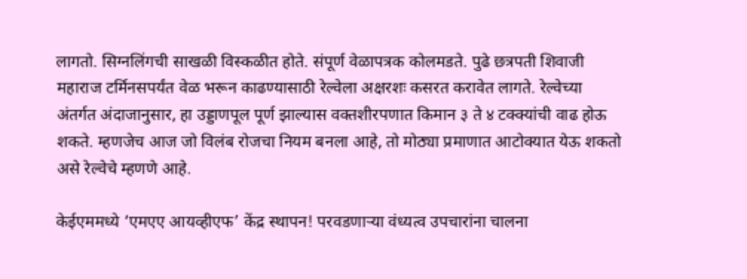लागतो. सिग्नलिंगची साखळी विस्कळीत होते. संपूर्ण वेळापत्रक कोलमडते. पुढे छत्रपती शिवाजी महाराज टर्मिनसपर्यंत वेळ भरून काढण्यासाठी रेल्वेला अक्षरशः कसरत करावेत लागते. रेल्वेच्या अंतर्गत अंदाजानुसार, हा उड्डाणपूल पूर्ण झाल्यास वक्तशीरपणात किमान ३ ते ४ टक्क्यांची वाढ होऊ शकते. म्हणजेच आज जो विलंब रोजचा नियम बनला आहे, तो मोठ्या प्रमाणात आटोक्यात येऊ शकतो असे रेल्वेचे म्हणणे आहे.

केईएममध्ये ‘एमएए आयव्हीएफ’ केंद्र स्थापन! परवडणाऱ्या वंध्यत्व उपचारांना चालना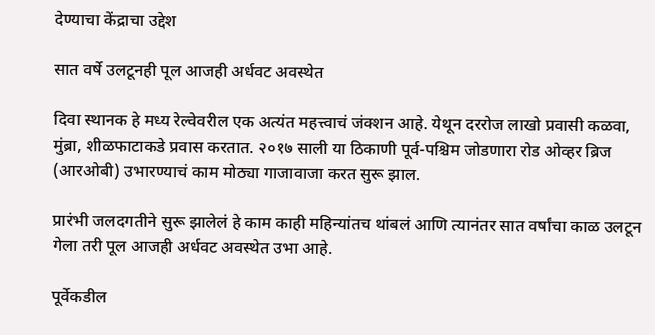देण्याचा केंद्राचा उद्देश

सात वर्षे उलटूनही पूल आजही अर्धवट अवस्थेत

दिवा स्थानक हे मध्य रेल्वेवरील एक अत्यंत महत्त्वाचं जंक्शन आहे. येथून दररोज लाखो प्रवासी कळवा, मुंब्रा, शीळफाटाकडे प्रवास करतात. २०१७ साली या ठिकाणी पूर्व-पश्चिम जोडणारा रोड ओव्हर ब्रिज (आरओबी) उभारण्याचं काम मोठ्या गाजावाजा करत सुरू झाल.

प्रारंभी जलदगतीने सुरू झालेलं हे काम काही महिन्यांतच थांबलं आणि त्यानंतर सात वर्षांचा काळ उलटून गेला तरी पूल आजही अर्धवट अवस्थेत उभा आहे.

पूर्वेकडील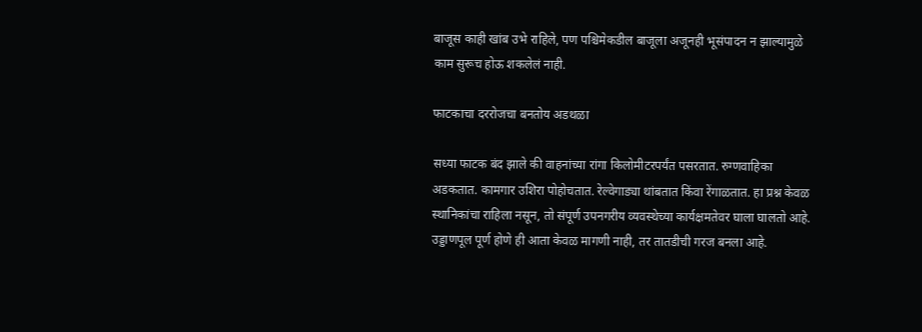बाजूस काही खांब उभे राहिले, पण पश्चिमेकडील बाजूला अजूनही भूसंपादन न झाल्यामुळे काम सुरूच होऊ शकलेलं नाही.

फाटकाचा दररोजचा बनतोय अडथळा

सध्या फाटक बंद झाले की वाहनांच्या रांगा किलोमीटरपर्यंत पसरतात. रुग्णवाहिका अडकतात. कामगार उशिरा पोहोचतात. रेल्वेगाड्या थांबतात किंवा रेंगाळतात. हा प्रश्न केवळ स्थानिकांचा राहिला नसून, तो संपूर्ण उपनगरीय व्यवस्थेच्या कार्यक्षमतेवर घाला घालतो आहे. उड्डाणपूल पूर्ण होणे ही आता केवळ मागणी नाही, तर तातडीची गरज बनला आहे.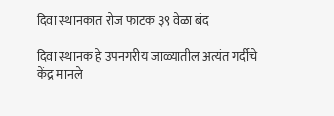दिवा स्थानकात रोज फाटक ३९ वेळा बंद

दिवा स्थानक हे उपनगरीय जाळ्यातील अत्यंत गर्दीचे केंद्र मानले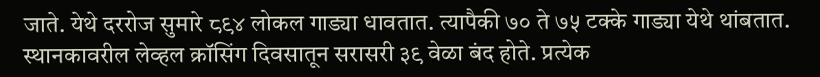जाते. येथे दररोज सुमारे ८९४ लोकल गाड्या धावतात. त्यापैकी ७० ते ७५ टक्के गाड्या येथे थांबतात. स्थानकावरील लेव्हल क्रॉसिंग दिवसातून सरासरी ३९ वेळा बंद होते. प्रत्येक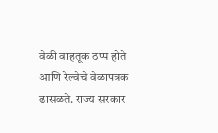वेळी वाहतूक ठप्प होते आणि रेल्वेचे वेळापत्रक ढासळते. राज्य सरकार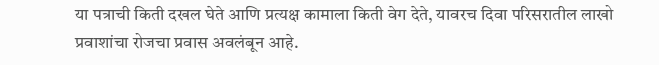या पत्राची किती दखल घेते आणि प्रत्यक्ष कामाला किती वेग देते, यावरच दिवा परिसरातील लाखो प्रवाशांचा रोजचा प्रवास अवलंबून आहे.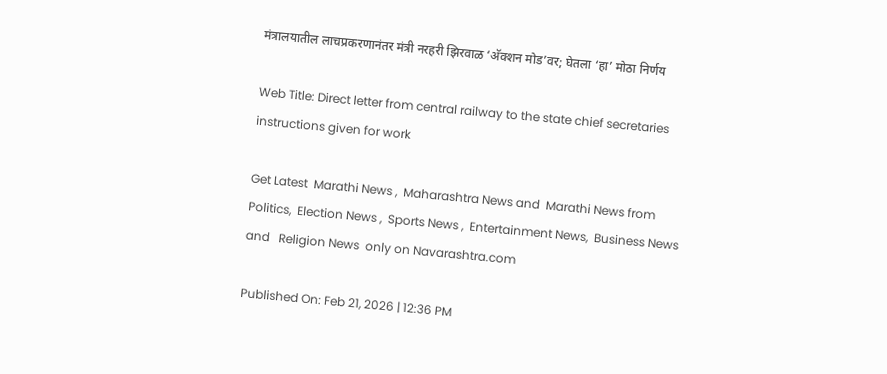मंत्रालयातील लाचप्रकरणानंतर मंत्री नरहरी झिरवाळ ‘अ‍ॅक्शन मोड’वर; घेतला ‘हा’ मोठा निर्णय

Web Title: Direct letter from central railway to the state chief secretaries instructions given for work

Get Latest  Marathi News ,  Maharashtra News and  Marathi News from Politics,  Election News ,  Sports News ,  Entertainment News,  Business News and   Religion News  only on Navarashtra.com

Published On: Feb 21, 2026 | 12:36 PM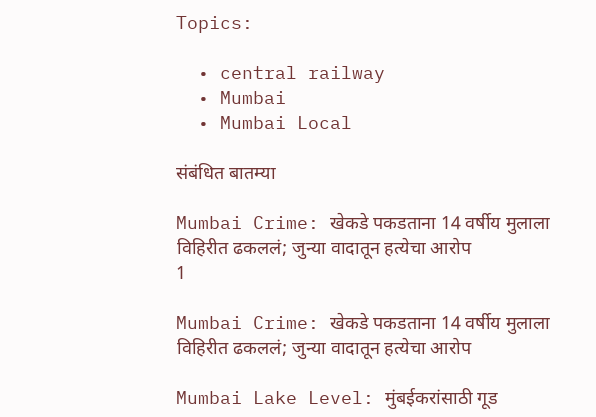Topics:

  • central railway
  • Mumbai
  • Mumbai Local

संबंधित बातम्या

Mumbai Crime: खेकडे पकडताना 14 वर्षीय मुलाला विहिरीत ढकललं; जुन्या वादातून हत्येचा आरोप
1

Mumbai Crime: खेकडे पकडताना 14 वर्षीय मुलाला विहिरीत ढकललं; जुन्या वादातून हत्येचा आरोप

Mumbai Lake Level: मुंबईकरांसाठी गूड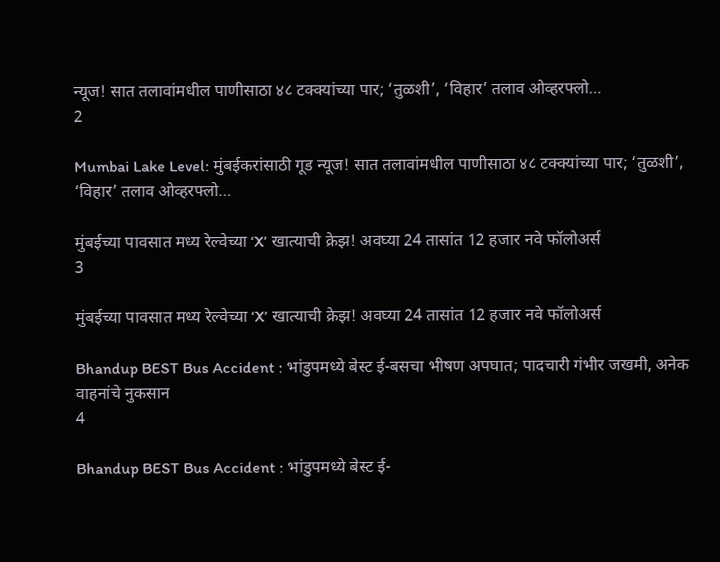न्यूज! सात तलावांमधील पाणीसाठा ४८ टक्क्यांच्या पार; ‘तुळशी’, ‘विहार’ तलाव ओव्हरफ्लो…
2

Mumbai Lake Level: मुंबईकरांसाठी गूड न्यूज! सात तलावांमधील पाणीसाठा ४८ टक्क्यांच्या पार; ‘तुळशी’, ‘विहार’ तलाव ओव्हरफ्लो…

मुंबईच्या पावसात मध्य रेल्वेच्या ‘X’ खात्याची क्रेझ! अवघ्या 24 तासांत 12 हजार नवे फॉलोअर्स
3

मुंबईच्या पावसात मध्य रेल्वेच्या ‘X’ खात्याची क्रेझ! अवघ्या 24 तासांत 12 हजार नवे फॉलोअर्स

Bhandup BEST Bus Accident : भांडुपमध्ये बेस्ट ई-बसचा भीषण अपघात; पादचारी गंभीर जखमी, अनेक वाहनांचे नुकसान
4

Bhandup BEST Bus Accident : भांडुपमध्ये बेस्ट ई-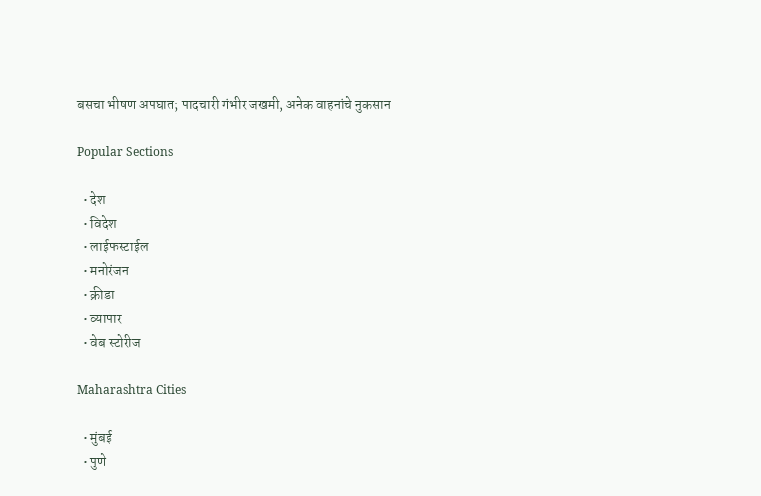बसचा भीषण अपघात; पादचारी गंभीर जखमी, अनेक वाहनांचे नुकसान

Popular Sections

  • देश
  • विदेश
  • लाईफस्टाईल
  • मनोरंजन
  • क्रीडा
  • व्यापार
  • वेब स्टोरीज

Maharashtra Cities

  • मुंबई
  • पुणे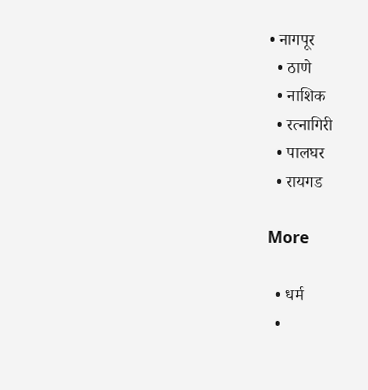• नागपूर
  • ठाणे
  • नाशिक
  • रत्नागिरी
  • पालघर
  • रायगड

More

  • धर्म
  •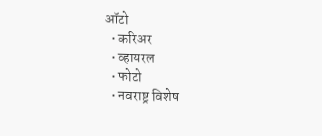ऑटो
  • करिअर
  • व्हायरल
  • फोटो
  • नवराष्ट्र विशेष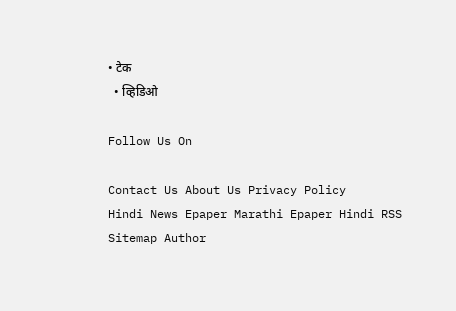• टेक
  • व्हिडिओ

Follow Us On

Contact Us About Us Privacy Policy
Hindi News Epaper Marathi Epaper Hindi RSS Sitemap Author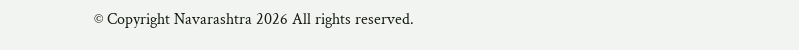© Copyright Navarashtra 2026 All rights reserved.